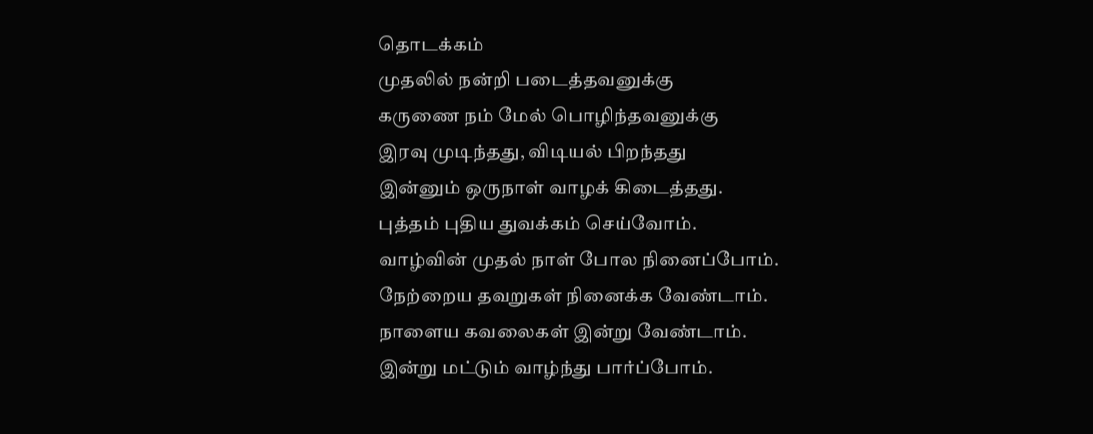தொடக்கம்
முதலில் நன்றி படைத்தவனுக்கு
கருணை நம் மேல் பொழிந்தவனுக்கு
இரவு முடிந்தது, விடியல் பிறந்தது
இன்னும் ஒருநாள் வாழக் கிடைத்தது.
புத்தம் புதிய துவக்கம் செய்வோம்.
வாழ்வின் முதல் நாள் போல நினைப்போம்.
நேற்றைய தவறுகள் நினைக்க வேண்டாம்.
நாளைய கவலைகள் இன்று வேண்டாம்.
இன்று மட்டும் வாழ்ந்து பார்ப்போம்.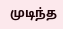முடிந்த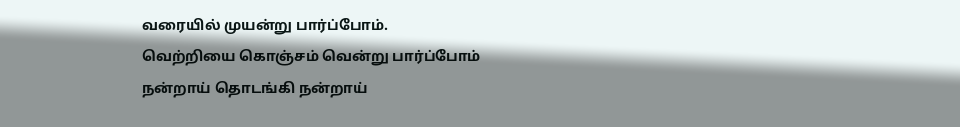வரையில் முயன்று பார்ப்போம்.
வெற்றியை கொஞ்சம் வென்று பார்ப்போம்
நன்றாய் தொடங்கி நன்றாய்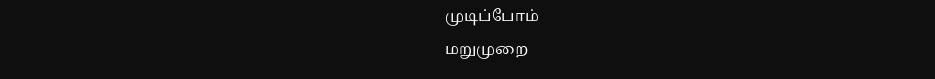முடிப்போம்
மறுமுறை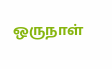ஒருநாள்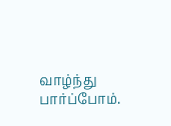வாழ்ந்து பார்ப்போம்.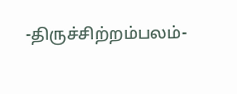-திருச்சிற்றம்பலம்-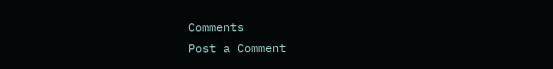Comments
Post a Comment